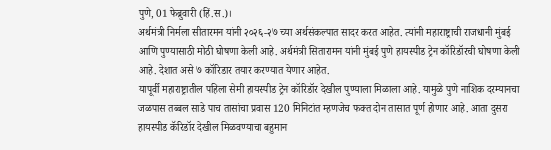पुणे, 01 फेब्रुवारी (हिं.स.)।
अर्थमंत्री निर्मला सीतारमन यांनी २०२६-२७ च्या अर्थसंकल्पात सादर करत आहेत. त्यांनी महाराष्ट्राची राजधानी मुंबई आणि पुण्यासाठी मोठी घोषणा केली आहे. अर्थमंत्री सितारामन यांनी मुंबई पुणे हायस्पीड ट्रेन कॉरिडॉरची घोषणा केली आहे. देशात असे ७ कॉरिडार तयार करण्यात येणार आहेत.
यापूर्वी महाराष्ट्रातील पहिला सेमी हायस्पीड ट्रेन कॉरिडॉर देखील पुण्याला मिळाला आहे. यामुळे पुणे नाशिक दरम्यानचा जळपास तब्बल साडे पाच तासांचा प्रवास 120 मिनिटांत म्हणजेच फक्त दोन तासात पूर्ण होणार आहे. आता दुसरा हायस्पीड कॅरिडॉर देखील मिळवण्याचा बहुमान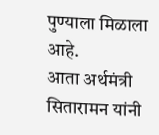पुण्याला मिळाला आहे.
आता अर्थमंत्री सितारामन यांनी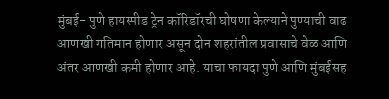मुंबई- पुणे हायस्पीड ट्रेन कॉरिडॉरची घोषणा केल्याने पुण्याची वाढ आणखी गतिमान होणार असून दोन शहरांतील प्रवासाचे वेळ आणि अंतर आणखी कमी होणार आहे. याचा फायदा पुणे आणि मुंबईसह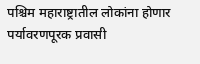पश्चिम महाराष्ट्रातील लोकांना होणार
पर्यावरणपूरक प्रवासी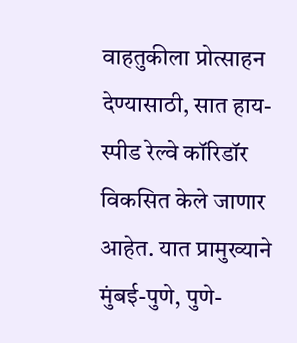वाहतुकीला प्रोत्साहन देण्यासाठी, सात हाय-स्पीड रेल्वे कॉरिडॉर विकसित केले जाणार आहेत. यात प्रामुख्याने मुंबई-पुणे, पुणे-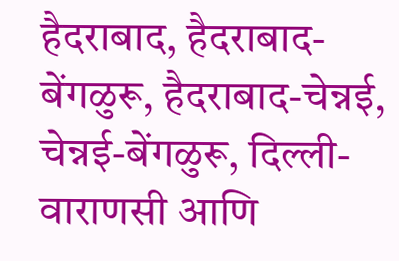हैदराबाद, हैदराबाद-बेंगळुरू, हैदराबाद-चेन्नई, चेन्नई-बेंगळुरू, दिल्ली-वाराणसी आणि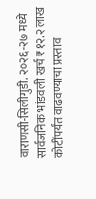वाराणसी-सिलीगुडी. २०२६-२७ मध्ये सार्वजनिक भांडवली खर्च ₹१२.२ लाख कोटींपर्यंत वाढवण्याचा प्रस्ताव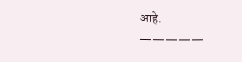आहे.
—————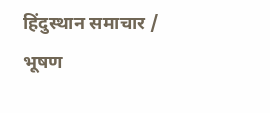हिंदुस्थान समाचार / भूषण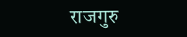राजगुरु